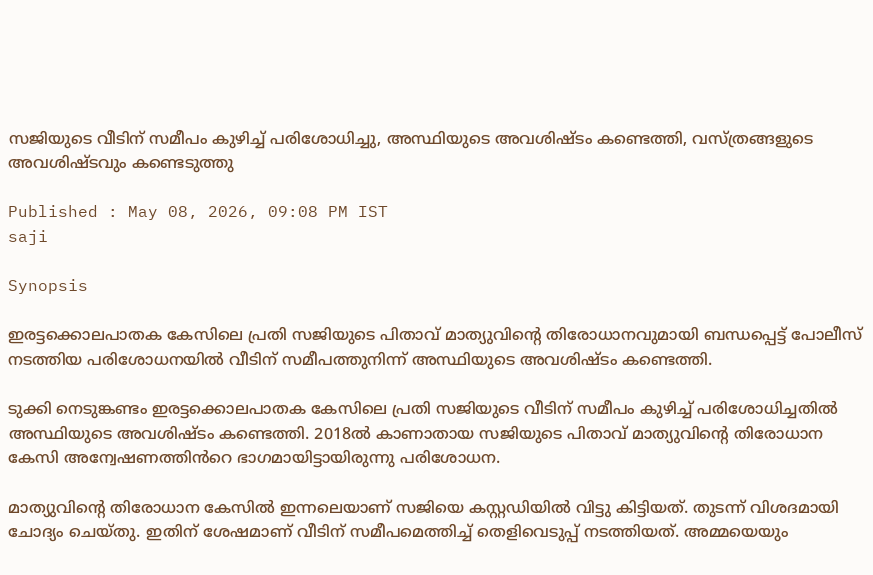സജിയുടെ വീടിന് സമീപം കുഴിച്ച് പരിശോധിച്ചു, അസ്ഥിയുടെ അവശിഷ്ടം കണ്ടെത്തി, വസ്ത്രങ്ങളുടെ അവശിഷ്ടവും കണ്ടെടുത്തു

Published : May 08, 2026, 09:08 PM IST
saji

Synopsis

ഇരട്ടക്കൊലപാതക കേസിലെ പ്രതി സജിയുടെ പിതാവ് മാത്യുവിൻ്റെ തിരോധാനവുമായി ബന്ധപ്പെട്ട് പോലീസ് നടത്തിയ പരിശോധനയിൽ വീടിന് സമീപത്തുനിന്ന് അസ്ഥിയുടെ അവശിഷ്ടം കണ്ടെത്തി.

ടുക്കി നെടുങ്കണ്ടം ഇരട്ടക്കൊലപാതക കേസിലെ പ്രതി സജിയുടെ വീടിന് സമീപം കുഴിച്ച് പരിശോധിച്ചതിൽ അസ്ഥിയുടെ അവശിഷ്ടം കണ്ടെത്തി. 2018ൽ കാണാതായ സജിയുടെ പിതാവ് മാത്യുവിന്റെ തിരോധാന കേസി അന്വേഷണത്തിൻറെ ഭാഗമായിട്ടായിരുന്നു പരിശോധന.

മാത്യുവിന്റെ തിരോധാന കേസിൽ ഇന്നലെയാണ് സജിയെ കസ്റ്റഡിയിൽ വിട്ടു കിട്ടിയത്. തുടന്ന് വിശദമായി ചോദ്യം ചെയ്തു. ഇതിന് ശേഷമാണ് വീടിന് സമീപമെത്തിച്ച് തെളിവെടുപ്പ് നടത്തിയത്. അമ്മയെയും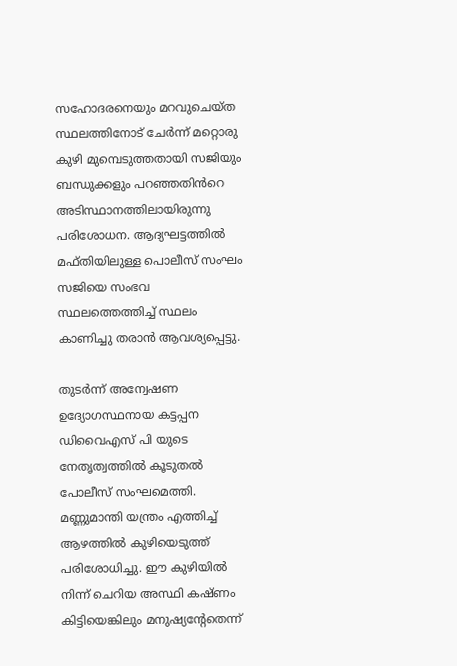സഹോദരനെയും മറവുചെയ്ത സ്ഥലത്തിനോട് ചേർന്ന് മറ്റൊരു കുഴി മുമ്പെടുത്തതായി സജിയും ബന്ധുക്കളും പറഞ്ഞതിൻറെ അടിസ്ഥാനത്തിലായിരുന്നു പരിശോധന. ആദ്യഘട്ടത്തിൽ മഫ്തിയിലുള്ള പൊലീസ് സംഘം സജിയെ സംഭവ സ്ഥലത്തെത്തിച്ച് സ്ഥലം കാണിച്ചു തരാൻ ആവശ്യപ്പെട്ടു.

തുടർന്ന് അന്വേഷണ ഉദ്യോഗസ്ഥനായ കട്ടപ്പന ഡിവൈഎസ് പി യുടെ നേതൃത്വത്തിൽ കൂടുതൽ പോലീസ് സംഘമെത്തി. മണ്ണുമാന്തി യന്ത്രം എത്തിച്ച് ആഴത്തിൽ കുഴിയെടുത്ത് പരിശോധിച്ചു. ഈ കുഴിയിൽ നിന്ന് ചെറിയ അസ്ഥി കഷ്ണം കിട്ടിയെങ്കിലും മനുഷ്യന്റേതെന്ന്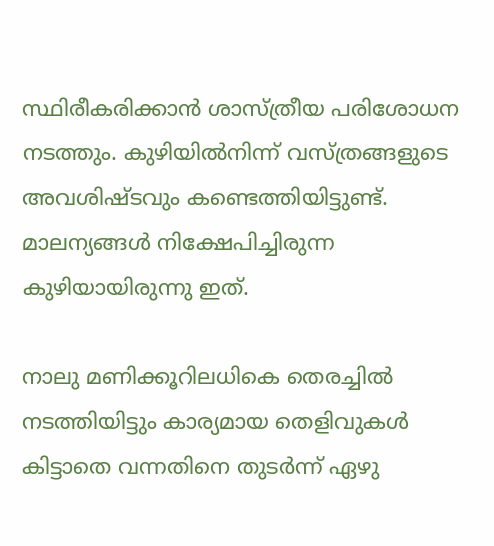സ്ഥിരീകരിക്കാൻ ശാസ്ത്രീയ പരിശോധന നടത്തും. കുഴിയിൽനിന്ന് വസ്ത്രങ്ങളുടെ അവശിഷ്ടവും കണ്ടെത്തിയിട്ടുണ്ട്. മാലന്യങ്ങൾ നിക്ഷേപിച്ചിരുന്ന കുഴിയായിരുന്നു ഇത്.

നാലു മണിക്കൂറിലധികെ തെരച്ചിൽ നടത്തിയിട്ടും കാര്യമായ തെളിവുകൾ കിട്ടാതെ വന്നതിനെ തുടർന്ന് ഏഴു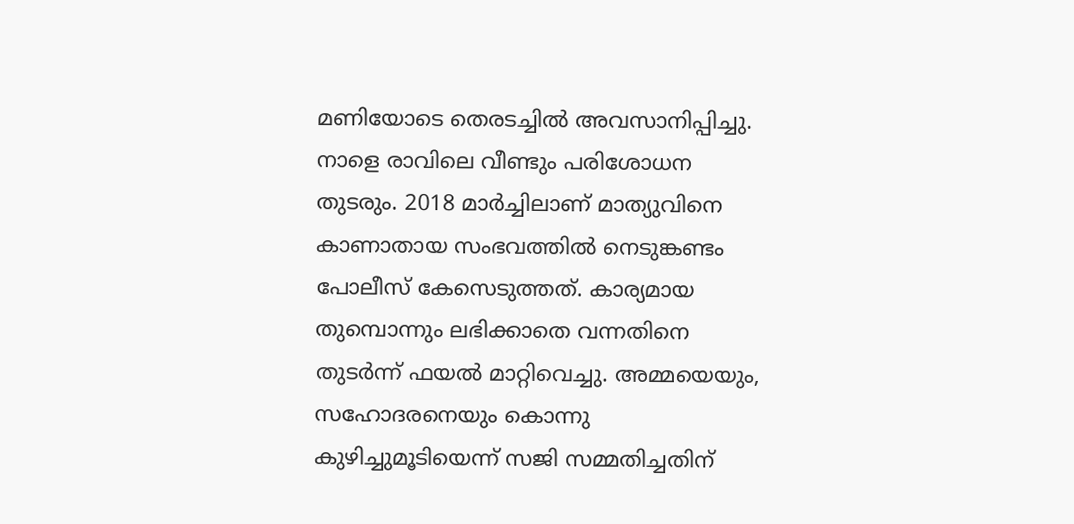മണിയോടെ തെരടച്ചിൽ അവസാനിപ്പിച്ചു. നാളെ രാവിലെ വീണ്ടും പരിശോധന തുടരും. 2018 മാർച്ചിലാണ് മാത്യുവിനെ കാണാതായ സംഭവത്തിൽ നെടുങ്കണ്ടം പോലീസ് കേസെടുത്തത്. കാര്യമായ തുമ്പൊന്നും ലഭിക്കാതെ വന്നതിനെ തുടർന്ന് ഫയൽ മാറ്റിവെച്ചു. അമ്മയെയും, സഹോദരനെയും കൊന്നു കുഴിച്ചുമൂടിയെന്ന് സജി സമ്മതിച്ചതിന്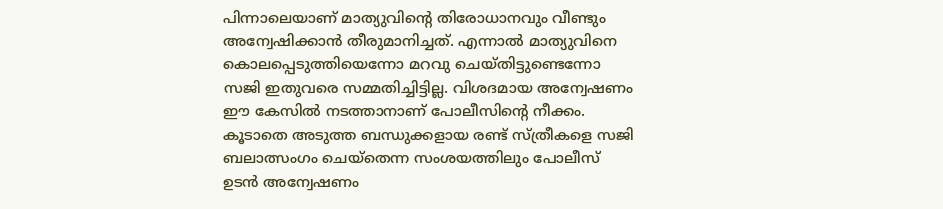പിന്നാലെയാണ് മാത്യുവിന്റെ തിരോധാനവും വീണ്ടും അന്വേഷിക്കാൻ തീരുമാനിച്ചത്. എന്നാൽ മാത്യുവിനെ കൊലപ്പെടുത്തിയെന്നോ മറവു ചെയ്തിട്ടുണ്ടെന്നോ സജി ഇതുവരെ സമ്മതിച്ചിട്ടില്ല. വിശദമായ അന്വേഷണം ഈ കേസിൽ നടത്താനാണ് പോലീസിന്റെ നീക്കം. കൂടാതെ അടുത്ത ബന്ധുക്കളായ രണ്ട് സ്ത്രീകളെ സജി ബലാത്സംഗം ചെയ്തെന്ന സംശയത്തിലും പോലീസ് ഉടൻ അന്വേഷണം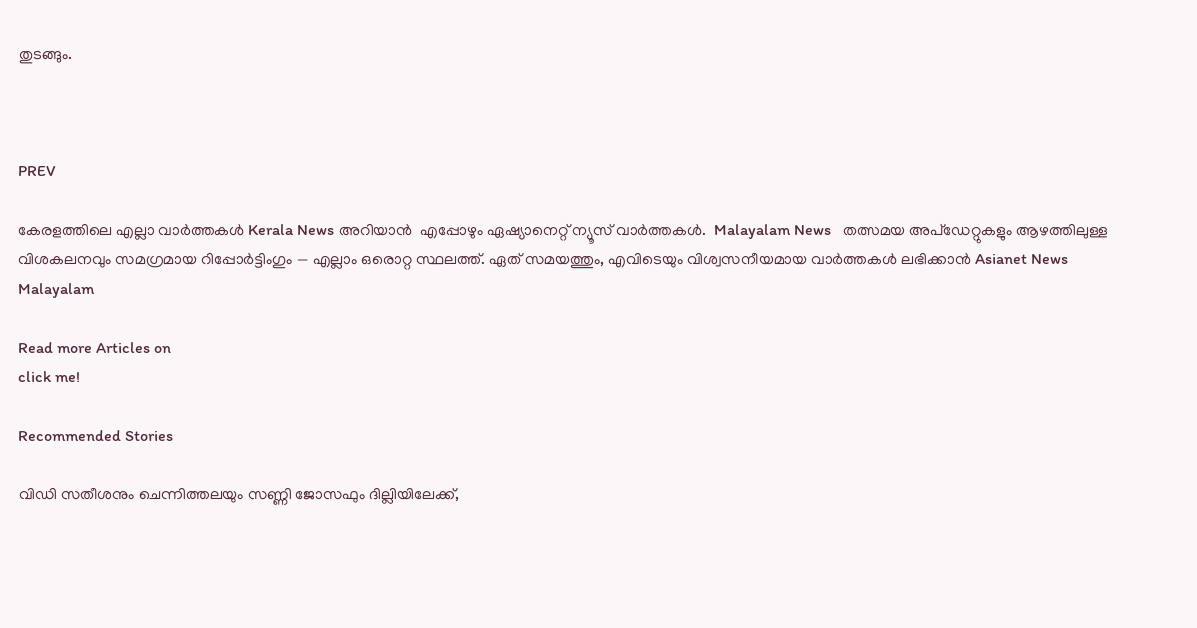തുടങ്ങും.



PREV

കേരളത്തിലെ എല്ലാ വാർത്തകൾ Kerala News അറിയാൻ  എപ്പോഴും ഏഷ്യാനെറ്റ് ന്യൂസ് വാർത്തകൾ.  Malayalam News   തത്സമയ അപ്‌ഡേറ്റുകളും ആഴത്തിലുള്ള വിശകലനവും സമഗ്രമായ റിപ്പോർട്ടിംഗും — എല്ലാം ഒരൊറ്റ സ്ഥലത്ത്. ഏത് സമയത്തും, എവിടെയും വിശ്വസനീയമായ വാർത്തകൾ ലഭിക്കാൻ Asianet News Malayalam

Read more Articles on
click me!

Recommended Stories

വിഡി സതീശനും ചെന്നിത്തലയും സണ്ണി ജോസഫും ദില്ലിയിലേക്ക്,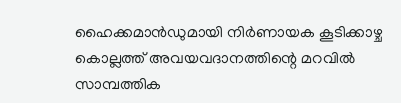ഹൈക്കമാൻഡുമായി നിർണായക കൂടിക്കാഴ്ച
കൊല്ലത്ത് അവയവദാനത്തിന്റെ മറവിൽ സാമ്പത്തിക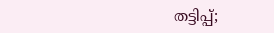തട്ടിപ്പ്;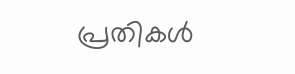പ്രതികൾ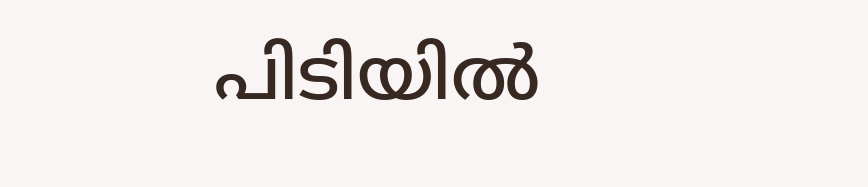പിടിയിൽ